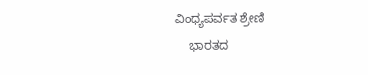ವಿಂಧ್ಯಪರ್ವತ ಶ್ರೇಣಿ
    ಭಾರತದ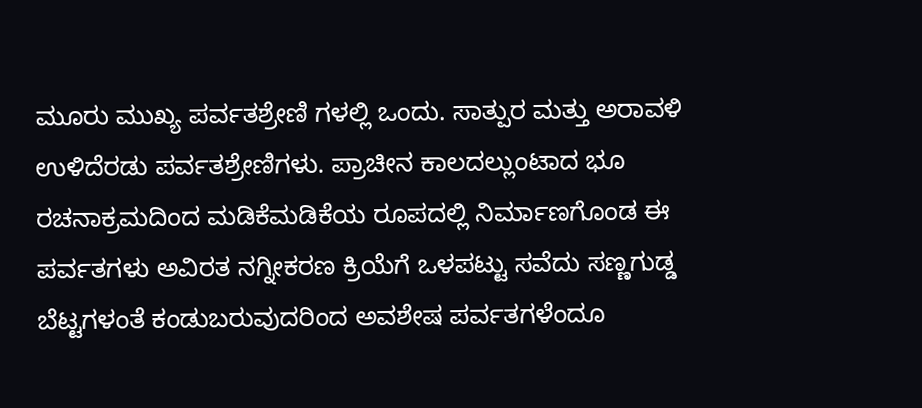ಮೂರು ಮುಖ್ಯ ಪರ್ವತಶ್ರೇಣಿ ಗಳಲ್ಲಿ ಒಂದು. ಸಾತ್ಪುರ ಮತ್ತು ಅರಾವಳಿ ಉಳಿದೆರಡು ಪರ್ವತಶ್ರೇಣಿಗಳು. ಪ್ರಾಚೀನ ಕಾಲದಲ್ಲುಂಟಾದ ಭೂ ರಚನಾಕ್ರಮದಿಂದ ಮಡಿಕೆಮಡಿಕೆಯ ರೂಪದಲ್ಲಿ ನಿರ್ಮಾಣಗೊಂಡ ಈ ಪರ್ವತಗಳು ಅವಿರತ ನಗ್ನೀಕರಣ ಕ್ರಿಯೆಗೆ ಒಳಪಟ್ಟು ಸವೆದು ಸಣ್ಣಗುಡ್ಡ ಬೆಟ್ಟಗಳಂತೆ ಕಂಡುಬರುವುದರಿಂದ ಅವಶೇಷ ಪರ್ವತಗಳೆಂದೂ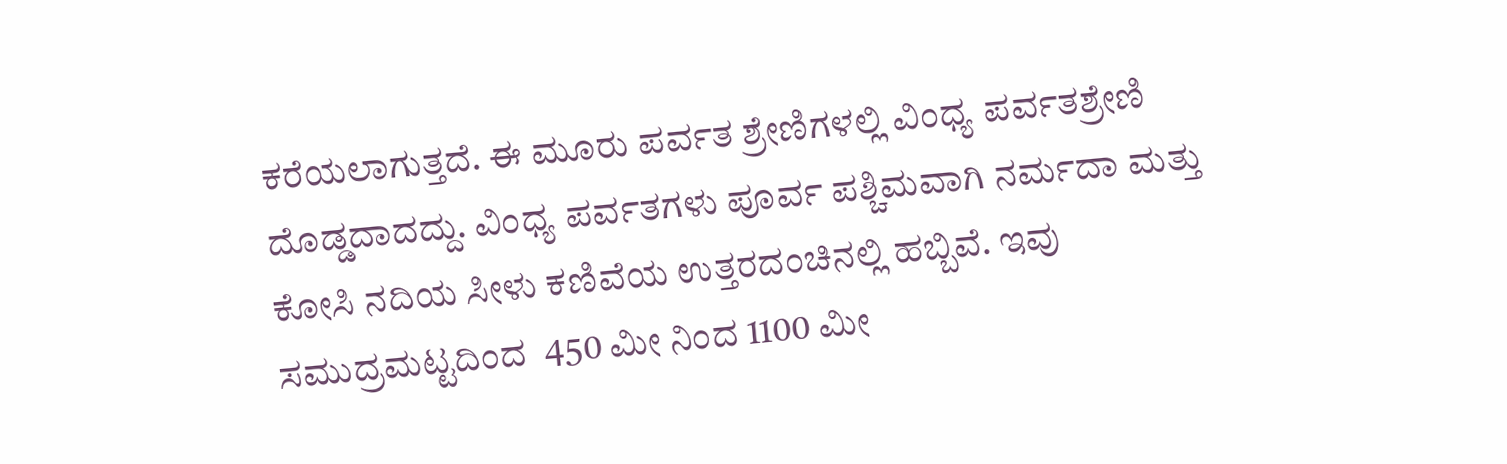ಕರೆಯಲಾಗುತ್ತದೆ. ಈ ಮೂರು ಪರ್ವತ ಶ್ರೇಣಿಗಳಲ್ಲಿ ವಿಂಧ್ಯ ಪರ್ವತಶ್ರೇಣಿ ದೊಡ್ಡದಾದದ್ದು. ವಿಂಧ್ಯ ಪರ್ವತಗಳು ಪೂರ್ವ ಪಶ್ಚಿಮವಾಗಿ ನರ್ಮದಾ ಮತ್ತು ಕೋಸಿ ನದಿಯ ಸೀಳು ಕಣಿವೆಯ ಉತ್ತರದಂಚಿನಲ್ಲಿ ಹಬ್ಬಿವೆ. ಇವು ಸಮುದ್ರಮಟ್ಟದಿಂದ  450 ಮೀ ನಿಂದ 1100 ಮೀ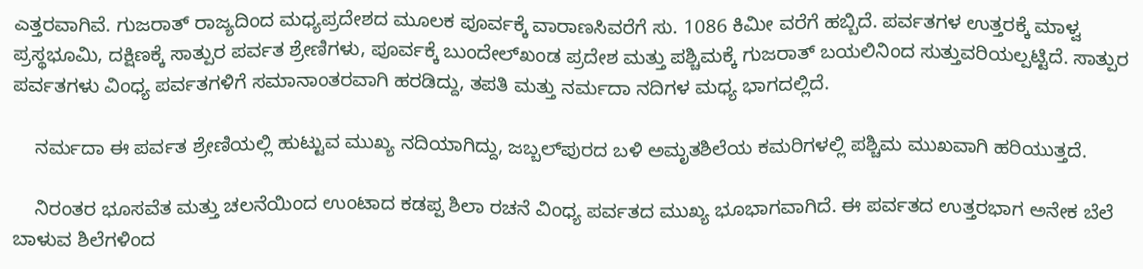ಎತ್ತರವಾಗಿವೆ. ಗುಜರಾತ್ ರಾಜ್ಯದಿಂದ ಮಧ್ಯಪ್ರದೇಶದ ಮೂಲಕ ಪೂರ್ವಕ್ಕೆ ವಾರಾಣಸಿವರೆಗೆ ಸು. 1086 ಕಿಮೀ ವರೆಗೆ ಹಬ್ಬಿದೆ. ಪರ್ವತಗಳ ಉತ್ತರಕ್ಕೆ ಮಾಳ್ವ ಪ್ರಸ್ಥಭೂಮಿ, ದಕ್ಷಿಣಕ್ಕೆ ಸಾತ್ಪುರ ಪರ್ವತ ಶ್ರೇಣಿಗಳು, ಪೂರ್ವಕ್ಕೆ ಬುಂದೇಲ್‍ಖಂಡ ಪ್ರದೇಶ ಮತ್ತು ಪಶ್ಚಿಮಕ್ಕೆ ಗುಜರಾತ್ ಬಯಲಿನಿಂದ ಸುತ್ತುವರಿಯಲ್ಪಟ್ಟಿದೆ. ಸಾತ್ಪುರ ಪರ್ವತಗಳು ವಿಂಧ್ಯ ಪರ್ವತಗಳಿಗೆ ಸಮಾನಾಂತರವಾಗಿ ಹರಡಿದ್ದು, ತಪತಿ ಮತ್ತು ನರ್ಮದಾ ನದಿಗಳ ಮಧ್ಯ ಭಾಗದಲ್ಲಿದೆ.

    ನರ್ಮದಾ ಈ ಪರ್ವತ ಶ್ರೇಣಿಯಲ್ಲಿ ಹುಟ್ಟುವ ಮುಖ್ಯ ನದಿಯಾಗಿದ್ದು, ಜಬ್ಬಲ್‍ಪುರದ ಬಳಿ ಅಮೃತಶಿಲೆಯ ಕಮರಿಗಳಲ್ಲಿ ಪಶ್ಚಿಮ ಮುಖವಾಗಿ ಹರಿಯುತ್ತದೆ.

    ನಿರಂತರ ಭೂಸವೆತ ಮತ್ತು ಚಲನೆಯಿಂದ ಉಂಟಾದ ಕಡಪ್ಪ ಶಿಲಾ ರಚನೆ ವಿಂಧ್ಯ ಪರ್ವತದ ಮುಖ್ಯ ಭೂಭಾಗವಾಗಿದೆ. ಈ ಪರ್ವತದ ಉತ್ತರಭಾಗ ಅನೇಕ ಬೆಲೆ ಬಾಳುವ ಶಿಲೆಗಳಿಂದ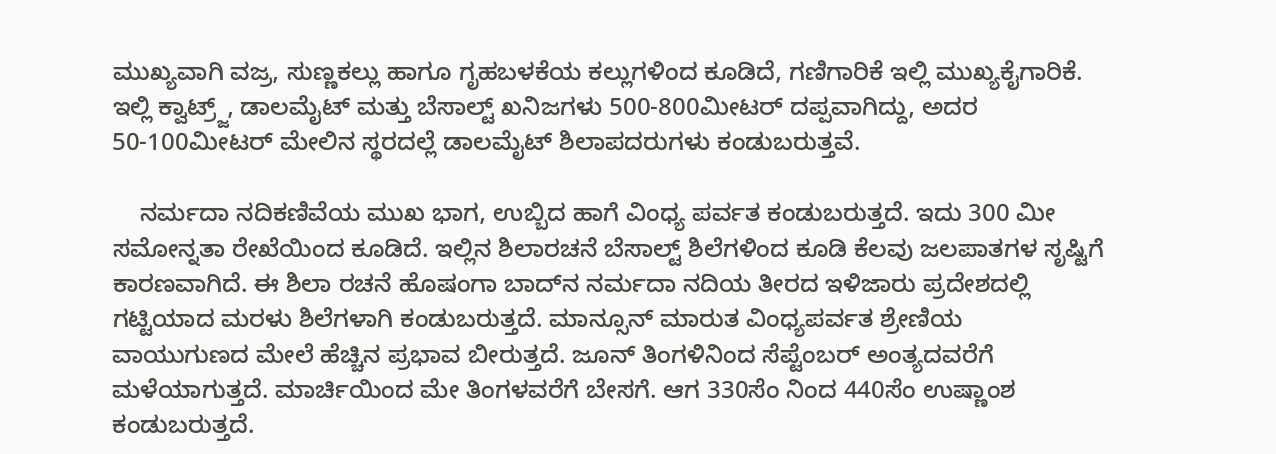ಮುಖ್ಯವಾಗಿ ವಜ್ರ, ಸುಣ್ಣಕಲ್ಲು ಹಾಗೂ ಗೃಹಬಳಕೆಯ ಕಲ್ಲುಗಳಿಂದ ಕೂಡಿದೆ, ಗಣಿಗಾರಿಕೆ ಇಲ್ಲಿ ಮುಖ್ಯಕೈಗಾರಿಕೆ. ಇಲ್ಲಿ ಕ್ವಾಟ್ರ್ಜ್, ಡಾಲಮೈಟ್ ಮತ್ತು ಬೆಸಾಲ್ಟ್ ಖನಿಜಗಳು 500-800ಮೀಟರ್ ದಪ್ಪವಾಗಿದ್ದು, ಅದರ 50-100ಮೀಟರ್ ಮೇಲಿನ ಸ್ಥರದಲ್ಲೆ ಡಾಲಮೈಟ್ ಶಿಲಾಪದರುಗಳು ಕಂಡುಬರುತ್ತವೆ.

    ನರ್ಮದಾ ನದಿಕಣಿವೆಯ ಮುಖ ಭಾಗ, ಉಬ್ಬಿದ ಹಾಗೆ ವಿಂಧ್ಯ ಪರ್ವತ ಕಂಡುಬರುತ್ತದೆ. ಇದು 300 ಮೀ ಸಮೋನ್ನತಾ ರೇಖೆಯಿಂದ ಕೂಡಿದೆ. ಇಲ್ಲಿನ ಶಿಲಾರಚನೆ ಬೆಸಾಲ್ಟ್ ಶಿಲೆಗಳಿಂದ ಕೂಡಿ ಕೆಲವು ಜಲಪಾತಗಳ ಸೃಷ್ಟಿಗೆ ಕಾರಣವಾಗಿದೆ. ಈ ಶಿಲಾ ರಚನೆ ಹೊಷಂಗಾ ಬಾದ್‍ನ ನರ್ಮದಾ ನದಿಯ ತೀರದ ಇಳಿಜಾರು ಪ್ರದೇಶದಲ್ಲಿ ಗಟ್ಟಿಯಾದ ಮರಳು ಶಿಲೆಗಳಾಗಿ ಕಂಡುಬರುತ್ತದೆ. ಮಾನ್ಸೂನ್ ಮಾರುತ ವಿಂಧ್ಯಪರ್ವತ ಶ್ರೇಣಿಯ ವಾಯುಗುಣದ ಮೇಲೆ ಹೆಚ್ಚಿನ ಪ್ರಭಾವ ಬೀರುತ್ತದೆ. ಜೂನ್ ತಿಂಗಳಿನಿಂದ ಸೆಪ್ಟೆಂಬರ್ ಅಂತ್ಯದವರೆಗೆ ಮಳೆಯಾಗುತ್ತದೆ. ಮಾರ್ಚಿಯಿಂದ ಮೇ ತಿಂಗಳವರೆಗೆ ಬೇಸಗೆ. ಆಗ 330ಸೆಂ ನಿಂದ 440ಸೆಂ ಉಷ್ಣಾಂಶ ಕಂಡುಬರುತ್ತದೆ.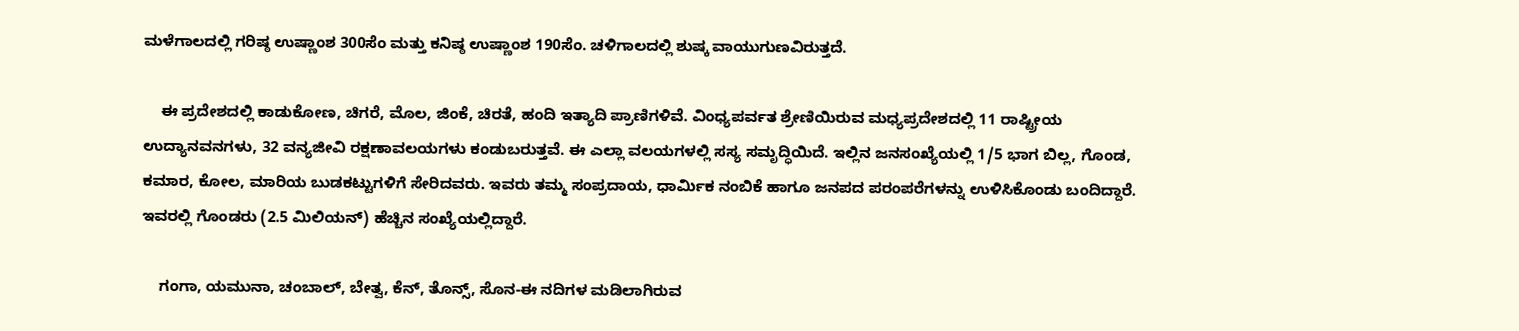ಮಳೆಗಾಲದಲ್ಲಿ ಗರಿಷ್ಠ ಉಷ್ಣಾಂಶ 300ಸೆಂ ಮತ್ತು ಕನಿಷ್ಠ ಉಷ್ಣಾಂಶ 190ಸೆಂ. ಚಳಿಗಾಲದಲ್ಲಿ ಶುಷ್ಕ ವಾಯುಗುಣವಿರುತ್ತದೆ.

    ಈ ಪ್ರದೇಶದಲ್ಲಿ ಕಾಡುಕೋಣ, ಚಿಗರೆ, ಮೊಲ, ಜಿಂಕೆ, ಚಿರತೆ, ಹಂದಿ ಇತ್ಯಾದಿ ಪ್ರಾಣಿಗಳಿವೆ. ವಿಂಧ್ಯಪರ್ವತ ಶ್ರೇಣಿಯಿರುವ ಮಧ್ಯಪ್ರದೇಶದಲ್ಲಿ 11 ರಾಷ್ಟ್ರೀಯ ಉದ್ಯಾನವನಗಳು, 32 ವನ್ಯಜೀವಿ ರಕ್ಷಣಾವಲಯಗಳು ಕಂಡುಬರುತ್ತವೆ. ಈ ಎಲ್ಲಾ ವಲಯಗಳಲ್ಲಿ ಸಸ್ಯ ಸಮೃದ್ಧಿಯಿದೆ. ಇಲ್ಲಿನ ಜನಸಂಖ್ಯೆಯಲ್ಲಿ 1/5 ಭಾಗ ಬಿಲ್ಲ, ಗೊಂಡ, ಕಮಾರ, ಕೋಲ, ಮಾರಿಯ ಬುಡಕಟ್ಟುಗಳಿಗೆ ಸೇರಿದವರು. ಇವರು ತಮ್ಮ ಸಂಪ್ರದಾಯ, ಧಾರ್ಮಿಕ ನಂಬಿಕೆ ಹಾಗೂ ಜನಪದ ಪರಂಪರೆಗಳನ್ನು ಉಳಿಸಿಕೊಂಡು ಬಂದಿದ್ದಾರೆ. ಇವರಲ್ಲಿ ಗೊಂಡರು (2.5 ಮಿಲಿಯನ್) ಹೆಚ್ಚಿನ ಸಂಖ್ಯೆಯಲ್ಲಿದ್ದಾರೆ.

    ಗಂಗಾ, ಯಮುನಾ, ಚಂಬಾಲ್, ಬೇತ್ವ, ಕೆನ್, ತೊನ್ಸ್, ಸೊನ-ಈ ನದಿಗಳ ಮಡಿಲಾಗಿರುವ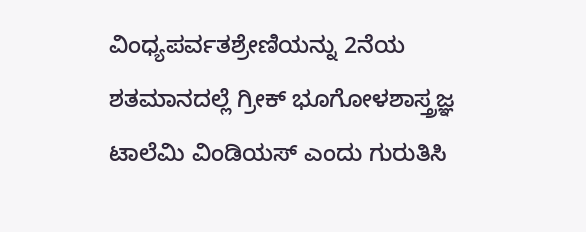ವಿಂಧ್ಯಪರ್ವತಶ್ರೇಣಿಯನ್ನು 2ನೆಯ ಶತಮಾನದಲ್ಲೆ ಗ್ರೀಕ್ ಭೂಗೋಳಶಾಸ್ತ್ರಜ್ಞ ಟಾಲೆಮಿ ವಿಂಡಿಯಸ್ ಎಂದು ಗುರುತಿಸಿ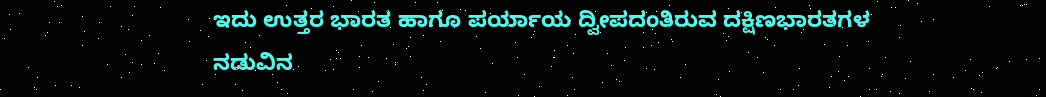ಇದು ಉತ್ತರ ಭಾರತ ಹಾಗೂ ಪರ್ಯಾಯ ದ್ವೀಪದಂತಿರುವ ದಕ್ಷಿಣಭಾರತಗಳ ನಡುವಿನ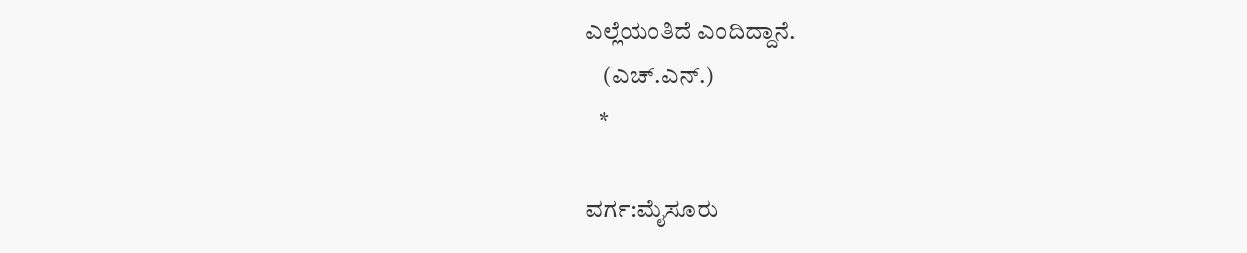ಎಲ್ಲೆಯಂತಿದೆ ಎಂದಿದ್ದಾನೆ.
    (ಎಚ್.ಎನ್.)
   *

ವರ್ಗ:ಮೈಸೂರು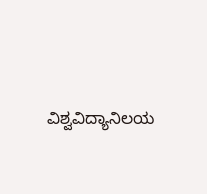ವಿಶ್ವವಿದ್ಯಾನಿಲಯ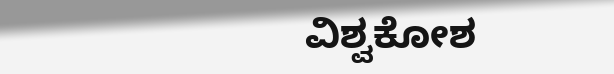ವಿಶ್ವಕೋಶ